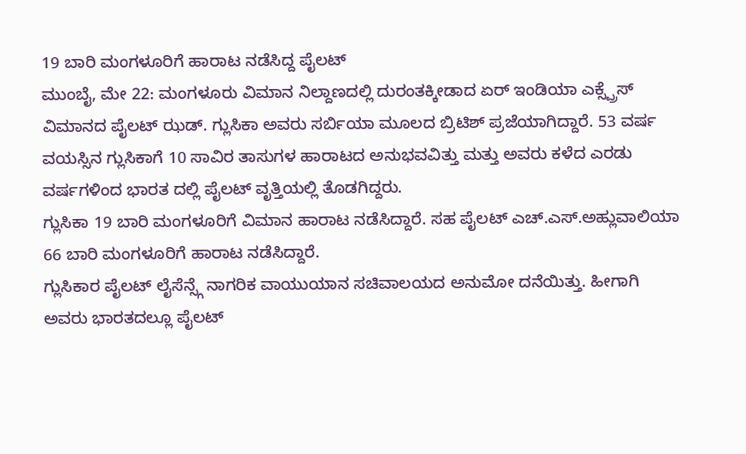19 ಬಾರಿ ಮಂಗಳೂರಿಗೆ ಹಾರಾಟ ನಡೆಸಿದ್ದ ಪೈಲಟ್
ಮುಂಬೈ, ಮೇ 22: ಮಂಗಳೂರು ವಿಮಾನ ನಿಲ್ದಾಣದಲ್ಲಿ ದುರಂತಕ್ಕೀಡಾದ ಏರ್ ಇಂಡಿಯಾ ಎಕ್ಸ್ಪ್ರೆಸ್ ವಿಮಾನದ ಪೈಲಟ್ ಝಡ್. ಗ್ಲುಸಿಕಾ ಅವರು ಸರ್ಬಿಯಾ ಮೂಲದ ಬ್ರಿಟಿಶ್ ಪ್ರಜೆಯಾಗಿದ್ದಾರೆ. 53 ವರ್ಷ ವಯಸ್ಸಿನ ಗ್ಲುಸಿಕಾಗೆ 10 ಸಾವಿರ ತಾಸುಗಳ ಹಾರಾಟದ ಅನುಭವವಿತ್ತು ಮತ್ತು ಅವರು ಕಳೆದ ಎರಡು ವರ್ಷಗಳಿಂದ ಭಾರತ ದಲ್ಲಿ ಪೈಲಟ್ ವೃತ್ತಿಯಲ್ಲಿ ತೊಡಗಿದ್ದರು.
ಗ್ಲುಸಿಕಾ 19 ಬಾರಿ ಮಂಗಳೂರಿಗೆ ವಿಮಾನ ಹಾರಾಟ ನಡೆಸಿದ್ದಾರೆ. ಸಹ ಪೈಲಟ್ ಎಚ್.ಎಸ್.ಅಹ್ಲುವಾಲಿಯಾ 66 ಬಾರಿ ಮಂಗಳೂರಿಗೆ ಹಾರಾಟ ನಡೆಸಿದ್ದಾರೆ.
ಗ್ಲುಸಿಕಾರ ಪೈಲಟ್ ಲೈಸೆನ್ಸ್ಗೆ ನಾಗರಿಕ ವಾಯುಯಾನ ಸಚಿವಾಲಯದ ಅನುಮೋ ದನೆಯಿತ್ತು. ಹೀಗಾಗಿ ಅವರು ಭಾರತದಲ್ಲೂ ಪೈಲಟ್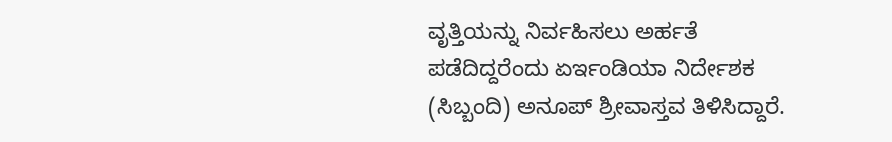ವೃತ್ತಿಯನ್ನು ನಿರ್ವಹಿಸಲು ಅರ್ಹತೆ ಪಡೆದಿದ್ದರೆಂದು ಏರ್ಇಂಡಿಯಾ ನಿರ್ದೇಶಕ (ಸಿಬ್ಬಂದಿ) ಅನೂಪ್ ಶ್ರೀವಾಸ್ತವ ತಿಳಿಸಿದ್ದಾರೆ.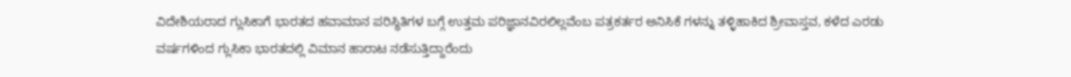ವಿದೇಶಿಯರಾದ ಗ್ಲುಸಿಕಾಗೆ ಭಾರತದ ಹವಾಮಾನ ಪರಿಸ್ಥಿತಿಗಳ ಬಗ್ಗೆ ಉತ್ತಮ ಪರಿಜ್ಞಾನವಿರಲಿಲ್ಲವೆಂಬ ಪತ್ರಕರ್ತರ ಅನಿಸಿಕೆ ಗಳನ್ನು ತಳ್ಳಿಹಾಕಿದ ಶ್ರೀವಾಸ್ತವ, ಕಳೆದ ಎರಡು ವರ್ಷಗಳಿಂದ ಗ್ಲುಸಿಕಾ ಭಾರತದಲ್ಲಿ ವಿಮಾನ ಹಾರಾಟ ನಡೆಸುತ್ತಿದ್ದಾರೆಂದು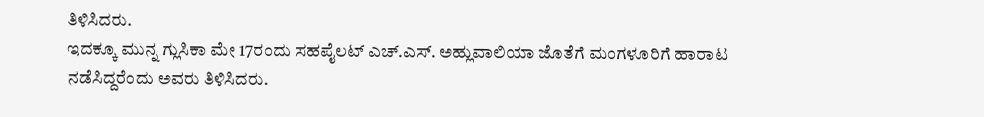ತಿಳಿಸಿದರು.
ಇದಕ್ಕೂ ಮುನ್ನ ಗ್ಲುಸಿಕಾ ಮೇ 17ರಂದು ಸಹಪೈಲಟ್ ಎಚ್.ಎಸ್. ಅಹ್ಲುವಾಲಿಯಾ ಜೊತೆಗೆ ಮಂಗಳೂರಿಗೆ ಹಾರಾಟ ನಡೆಸಿದ್ದರೆಂದು ಅವರು ತಿಳಿಸಿದರು.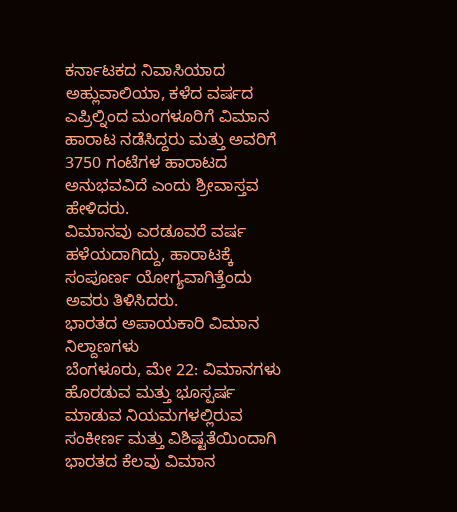ಕರ್ನಾಟಕದ ನಿವಾಸಿಯಾದ ಅಹ್ಲುವಾಲಿಯಾ, ಕಳೆದ ವರ್ಷದ ಎಪ್ರಿಲ್ನಿಂದ ಮಂಗಳೂರಿಗೆ ವಿಮಾನ ಹಾರಾಟ ನಡೆಸಿದ್ದರು ಮತ್ತು ಅವರಿಗೆ 3750 ಗಂಟೆಗಳ ಹಾರಾಟದ ಅನುಭವವಿದೆ ಎಂದು ಶ್ರೀವಾಸ್ತವ ಹೇಳಿದರು.
ವಿಮಾನವು ಎರಡೂವರೆ ವರ್ಷ ಹಳೆಯದಾಗಿದ್ದು, ಹಾರಾಟಕ್ಕೆ ಸಂಪೂರ್ಣ ಯೋಗ್ಯವಾಗಿತ್ತೆಂದು ಅವರು ತಿಳಿಸಿದರು.
ಭಾರತದ ಅಪಾಯಕಾರಿ ವಿಮಾನ ನಿಲ್ದಾಣಗಳು
ಬೆಂಗಳೂರು, ಮೇ 22: ವಿಮಾನಗಳು ಹೊರಡುವ ಮತ್ತು ಭೂಸ್ಪರ್ಷ ಮಾಡುವ ನಿಯಮಗಳಲ್ಲಿರುವ ಸಂಕೀರ್ಣ ಮತ್ತು ವಿಶಿಷ್ಟತೆಯಿಂದಾಗಿ ಭಾರತದ ಕೆಲವು ವಿಮಾನ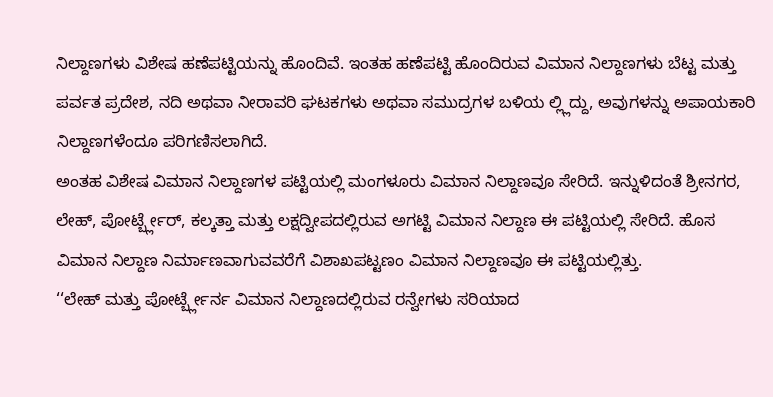ನಿಲ್ದಾಣಗಳು ವಿಶೇಷ ಹಣೆಪಟ್ಟಿಯನ್ನು ಹೊಂದಿವೆ. ಇಂತಹ ಹಣೆಪಟ್ಟಿ ಹೊಂದಿರುವ ವಿಮಾನ ನಿಲ್ದಾಣಗಳು ಬೆಟ್ಟ ಮತ್ತು ಪರ್ವತ ಪ್ರದೇಶ, ನದಿ ಅಥವಾ ನೀರಾವರಿ ಘಟಕಗಳು ಅಥವಾ ಸಮುದ್ರಗಳ ಬಳಿಯ ಲ್ಲ್ಲಿದ್ದು, ಅವುಗಳನ್ನು ಅಪಾಯಕಾರಿ ನಿಲ್ದಾಣಗಳೆಂದೂ ಪರಿಗಣಿಸಲಾಗಿದೆ.
ಅಂತಹ ವಿಶೇಷ ವಿಮಾನ ನಿಲ್ದಾಣಗಳ ಪಟ್ಟಿಯಲ್ಲಿ ಮಂಗಳೂರು ವಿಮಾನ ನಿಲ್ದಾಣವೂ ಸೇರಿದೆ. ಇನ್ನುಳಿದಂತೆ ಶ್ರೀನಗರ, ಲೇಹ್, ಪೋರ್ಟ್ಬ್ಲೇರ್, ಕಲ್ಕತ್ತಾ ಮತ್ತು ಲಕ್ಷದ್ವೀಪದಲ್ಲಿರುವ ಅಗಟ್ಟಿ ವಿಮಾನ ನಿಲ್ದಾಣ ಈ ಪಟ್ಟಿಯಲ್ಲಿ ಸೇರಿದೆ. ಹೊಸ ವಿಮಾನ ನಿಲ್ದಾಣ ನಿರ್ಮಾಣವಾಗುವವರೆಗೆ ವಿಶಾಖಪಟ್ಟಣಂ ವಿಮಾನ ನಿಲ್ದಾಣವೂ ಈ ಪಟ್ಟಿಯಲ್ಲಿತ್ತು.
‘‘ಲೇಹ್ ಮತ್ತು ಪೋರ್ಟ್ಬ್ಲೇರ್ನ ವಿಮಾನ ನಿಲ್ದಾಣದಲ್ಲಿರುವ ರನ್ವೇಗಳು ಸರಿಯಾದ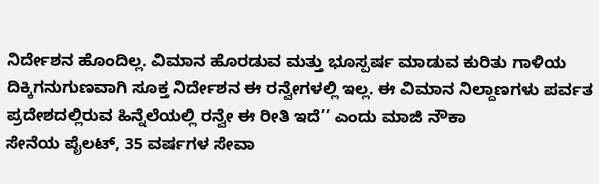ನಿರ್ದೇಶನ ಹೊಂದಿಲ್ಲ. ವಿಮಾನ ಹೊರಡುವ ಮತ್ತು ಭೂಸ್ಪರ್ಷ ಮಾಡುವ ಕುರಿತು ಗಾಳಿಯ ದಿಕ್ಕಿಗನುಗುಣವಾಗಿ ಸೂಕ್ತ ನಿರ್ದೇಶನ ಈ ರನ್ವೇಗಳಲ್ಲಿ ಇಲ್ಲ. ಈ ವಿಮಾನ ನಿಲ್ದಾಣಗಳು ಪರ್ವತ ಪ್ರದೇಶದಲ್ಲಿರುವ ಹಿನ್ನೆಲೆಯಲ್ಲಿ ರನ್ವೇ ಈ ರೀತಿ ಇದೆ’’ ಎಂದು ಮಾಜಿ ನೌಕಾ
ಸೇನೆಯ ಪೈಲಟ್, 35 ವರ್ಷಗಳ ಸೇವಾ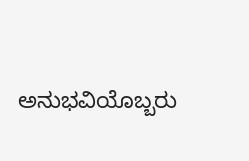ಅನುಭವಿಯೊಬ್ಬರು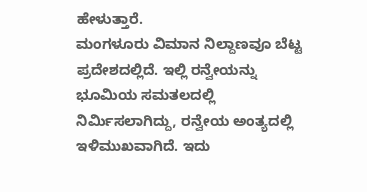ಹೇಳುತ್ತಾರೆ.
ಮಂಗಳೂರು ವಿಮಾನ ನಿಲ್ದಾಣವೂ ಬೆಟ್ಟ ಪ್ರದೇಶದಲ್ಲಿದೆ. ಇಲ್ಲಿ ರನ್ವೇಯನ್ನು ಭೂಮಿಯ ಸಮತಲದಲ್ಲಿ ನಿರ್ಮಿಸಲಾಗಿದ್ದು, ರನ್ವೇಯ ಅಂತ್ಯದಲ್ಲಿ ಇಳಿಮುಖವಾಗಿದೆ. ಇದು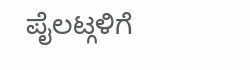ಪೈಲಟ್ಗಳಿಗೆ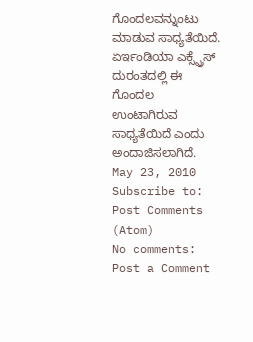ಗೊಂದಲವನ್ನುಂಟು ಮಾಡುವ ಸಾಧ್ಯತೆಯಿದೆ. ಏರ್ಇಂಡಿಯಾ ಎಕ್ಸ್ಪ್ರೆಸ್ ದುರಂತದಲ್ಲಿ ಈ ಗೊಂದಲ ಉಂಟಾಗಿರುವ ಸಾಧ್ಯತೆಯಿದೆ ಎಂದು ಅಂದಾಜಿಸಲಾಗಿದೆ.
May 23, 2010
Subscribe to:
Post Comments (Atom)
No comments:
Post a Comment